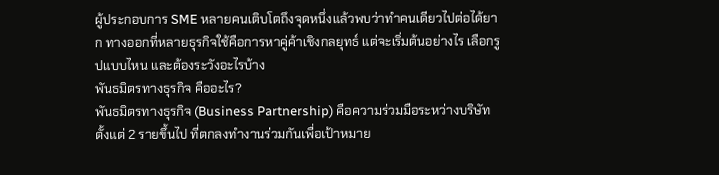ผู้ประกอบการ SME หลายคนเติบโตถึงจุดหนึ่งแล้วพบว่าทำคนเดียวไปต่อได้ยาก ทางออกที่หลายธุรกิจใช้คือการหาคู่ค้าเชิงกลยุทธ์ แต่จะเริ่มต้นอย่างไร เลือกรูปแบบไหน และต้องระวังอะไรบ้าง
พันธมิตรทางธุรกิจ คืออะไร?
พันธมิตรทางธุรกิจ (Business Partnership) คือความร่วมมือระหว่างบริษัทตั้งแต่ 2 รายขึ้นไป ที่ตกลงทำงานร่วมกันเพื่อเป้าหมาย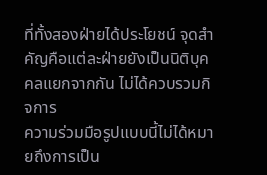ที่ทั้งสองฝ่ายได้ประโยชน์ จุดสำคัญคือแต่ละฝ่ายยังเป็นนิติบุคคลแยกจากกัน ไม่ได้ควบรวมกิจการ
ความร่วมมือรูปแบบนี้ไม่ได้หมายถึงการเป็น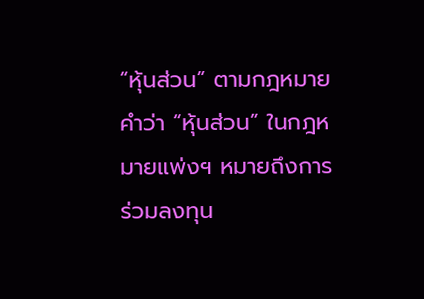“หุ้นส่วน” ตามกฎหมาย คำว่า “หุ้นส่วน” ในกฎหมายแพ่งฯ หมายถึงการร่วมลงทุน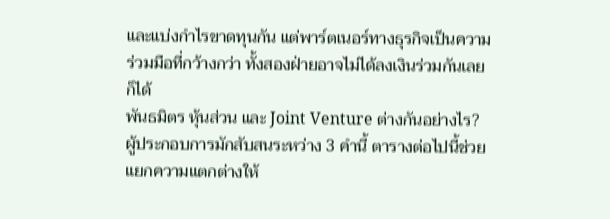และแบ่งกำไรขาดทุนกัน แต่พาร์ตเนอร์ทางธุรกิจเป็นความร่วมมือที่กว้างกว่า ทั้งสองฝ่ายอาจไม่ได้ลงเงินร่วมกันเลยก็ได้
พันธมิตร หุ้นส่วน และ Joint Venture ต่างกันอย่างไร?
ผู้ประกอบการมักสับสนระหว่าง 3 คำนี้ ตารางต่อไปนี้ช่วยแยกความแตกต่างให้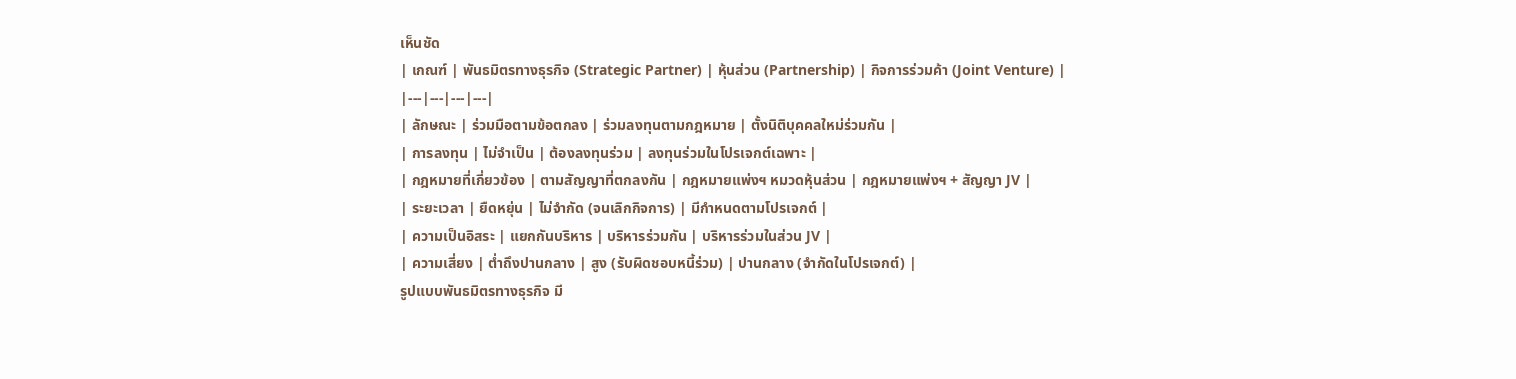เห็นชัด
| เกณฑ์ | พันธมิตรทางธุรกิจ (Strategic Partner) | หุ้นส่วน (Partnership) | กิจการร่วมค้า (Joint Venture) |
|---|---|---|---|
| ลักษณะ | ร่วมมือตามข้อตกลง | ร่วมลงทุนตามกฎหมาย | ตั้งนิติบุคคลใหม่ร่วมกัน |
| การลงทุน | ไม่จำเป็น | ต้องลงทุนร่วม | ลงทุนร่วมในโปรเจกต์เฉพาะ |
| กฎหมายที่เกี่ยวข้อง | ตามสัญญาที่ตกลงกัน | กฎหมายแพ่งฯ หมวดหุ้นส่วน | กฎหมายแพ่งฯ + สัญญา JV |
| ระยะเวลา | ยืดหยุ่น | ไม่จำกัด (จนเลิกกิจการ) | มีกำหนดตามโปรเจกต์ |
| ความเป็นอิสระ | แยกกันบริหาร | บริหารร่วมกัน | บริหารร่วมในส่วน JV |
| ความเสี่ยง | ต่ำถึงปานกลาง | สูง (รับผิดชอบหนี้ร่วม) | ปานกลาง (จำกัดในโปรเจกต์) |
รูปแบบพันธมิตรทางธุรกิจ มี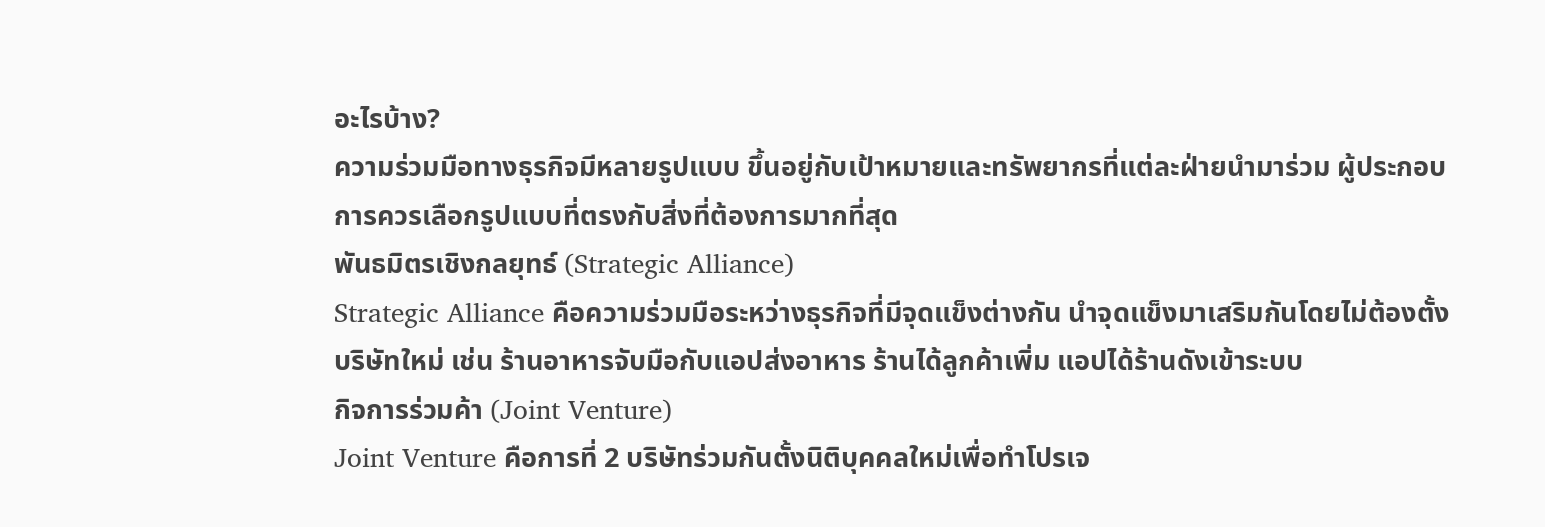อะไรบ้าง?
ความร่วมมือทางธุรกิจมีหลายรูปแบบ ขึ้นอยู่กับเป้าหมายและทรัพยากรที่แต่ละฝ่ายนำมาร่วม ผู้ประกอบการควรเลือกรูปแบบที่ตรงกับสิ่งที่ต้องการมากที่สุด
พันธมิตรเชิงกลยุทธ์ (Strategic Alliance)
Strategic Alliance คือความร่วมมือระหว่างธุรกิจที่มีจุดแข็งต่างกัน นำจุดแข็งมาเสริมกันโดยไม่ต้องตั้งบริษัทใหม่ เช่น ร้านอาหารจับมือกับแอปส่งอาหาร ร้านได้ลูกค้าเพิ่ม แอปได้ร้านดังเข้าระบบ
กิจการร่วมค้า (Joint Venture)
Joint Venture คือการที่ 2 บริษัทร่วมกันตั้งนิติบุคคลใหม่เพื่อทำโปรเจ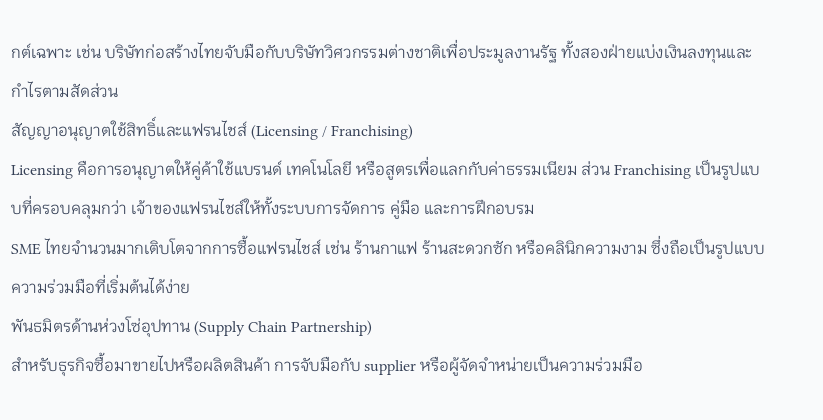กต์เฉพาะ เช่น บริษัทก่อสร้างไทยจับมือกับบริษัทวิศวกรรมต่างชาติเพื่อประมูลงานรัฐ ทั้งสองฝ่ายแบ่งเงินลงทุนและกำไรตามสัดส่วน
สัญญาอนุญาตใช้สิทธิ์และแฟรนไชส์ (Licensing / Franchising)
Licensing คือการอนุญาตให้คู่ค้าใช้แบรนด์ เทคโนโลยี หรือสูตรเพื่อแลกกับค่าธรรมเนียม ส่วน Franchising เป็นรูปแบบที่ครอบคลุมกว่า เจ้าของแฟรนไชส์ให้ทั้งระบบการจัดการ คู่มือ และการฝึกอบรม
SME ไทยจำนวนมากเติบโตจากการซื้อแฟรนไชส์ เช่น ร้านกาแฟ ร้านสะดวกซัก หรือคลินิกความงาม ซึ่งถือเป็นรูปแบบความร่วมมือที่เริ่มต้นได้ง่าย
พันธมิตรด้านห่วงโซ่อุปทาน (Supply Chain Partnership)
สำหรับธุรกิจซื้อมาขายไปหรือผลิตสินค้า การจับมือกับ supplier หรือผู้จัดจำหน่ายเป็นความร่วมมือ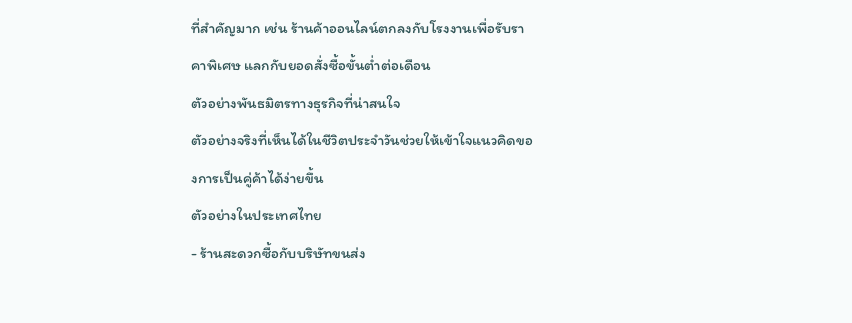ที่สำคัญมาก เช่น ร้านค้าออนไลน์ตกลงกับโรงงานเพื่อรับราคาพิเศษ แลกกับยอดสั่งซื้อขั้นต่ำต่อเดือน
ตัวอย่างพันธมิตรทางธุรกิจที่น่าสนใจ
ตัวอย่างจริงที่เห็นได้ในชีวิตประจำวันช่วยให้เข้าใจแนวคิดของการเป็นคู่ค้าได้ง่ายขึ้น
ตัวอย่างในประเทศไทย
- ร้านสะดวกซื้อกับบริษัทขนส่ง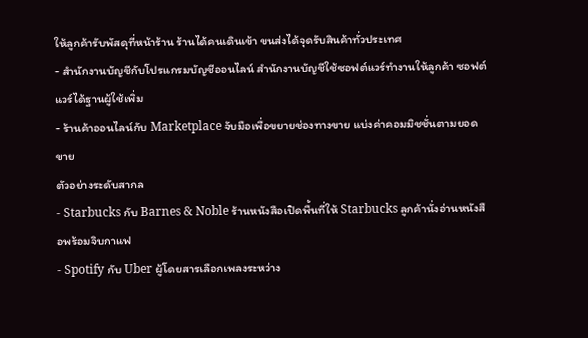ให้ลูกค้ารับพัสดุที่หน้าร้าน ร้านได้คนเดินเข้า ขนส่งได้จุดรับสินค้าทั่วประเทศ
- สำนักงานบัญชีกับโปรแกรมบัญชีออนไลน์ สำนักงานบัญชีใช้ซอฟต์แวร์ทำงานให้ลูกค้า ซอฟต์แวร์ได้ฐานผู้ใช้เพิ่ม
- ร้านค้าออนไลน์กับ Marketplace จับมือเพื่อขยายช่องทางขาย แบ่งค่าคอมมิชชั่นตามยอดขาย
ตัวอย่างระดับสากล
- Starbucks กับ Barnes & Noble ร้านหนังสือเปิดพื้นที่ให้ Starbucks ลูกค้านั่งอ่านหนังสือพร้อมจิบกาแฟ
- Spotify กับ Uber ผู้โดยสารเลือกเพลงระหว่าง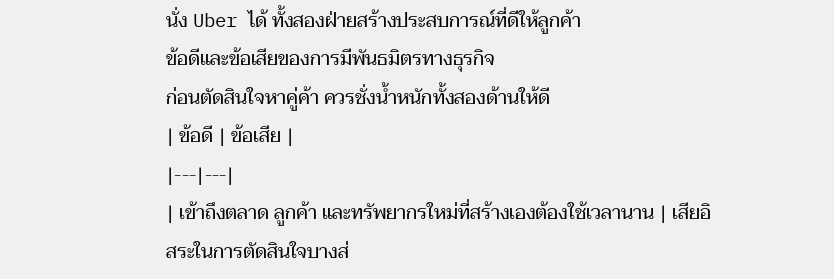นั่ง Uber ได้ ทั้งสองฝ่ายสร้างประสบการณ์ที่ดีให้ลูกค้า
ข้อดีและข้อเสียของการมีพันธมิตรทางธุรกิจ
ก่อนตัดสินใจหาคู่ค้า ควรชั่งน้ำหนักทั้งสองด้านให้ดี
| ข้อดี | ข้อเสีย |
|---|---|
| เข้าถึงตลาด ลูกค้า และทรัพยากรใหม่ที่สร้างเองต้องใช้เวลานาน | เสียอิสระในการตัดสินใจบางส่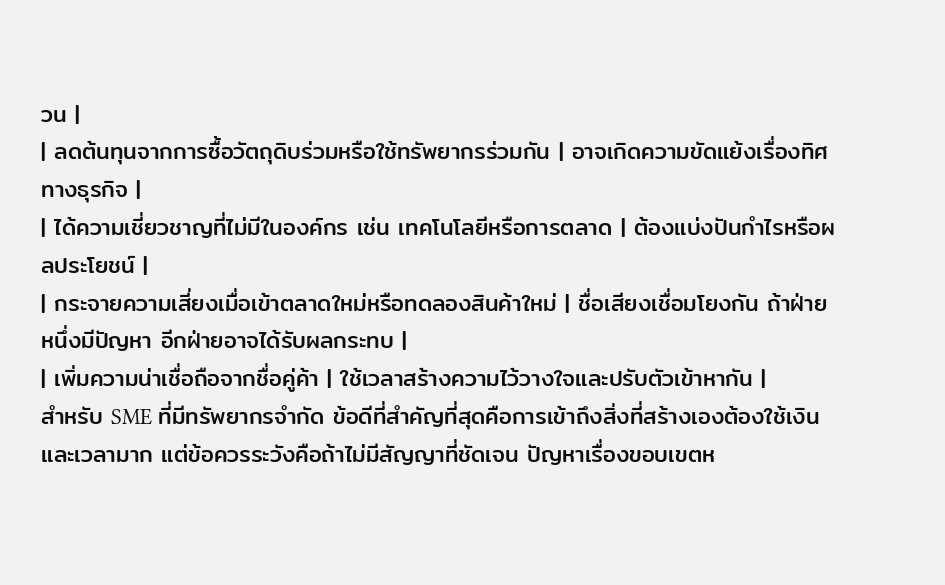วน |
| ลดต้นทุนจากการซื้อวัตถุดิบร่วมหรือใช้ทรัพยากรร่วมกัน | อาจเกิดความขัดแย้งเรื่องทิศทางธุรกิจ |
| ได้ความเชี่ยวชาญที่ไม่มีในองค์กร เช่น เทคโนโลยีหรือการตลาด | ต้องแบ่งปันกำไรหรือผลประโยชน์ |
| กระจายความเสี่ยงเมื่อเข้าตลาดใหม่หรือทดลองสินค้าใหม่ | ชื่อเสียงเชื่อมโยงกัน ถ้าฝ่ายหนึ่งมีปัญหา อีกฝ่ายอาจได้รับผลกระทบ |
| เพิ่มความน่าเชื่อถือจากชื่อคู่ค้า | ใช้เวลาสร้างความไว้วางใจและปรับตัวเข้าหากัน |
สำหรับ SME ที่มีทรัพยากรจำกัด ข้อดีที่สำคัญที่สุดคือการเข้าถึงสิ่งที่สร้างเองต้องใช้เงินและเวลามาก แต่ข้อควรระวังคือถ้าไม่มีสัญญาที่ชัดเจน ปัญหาเรื่องขอบเขตห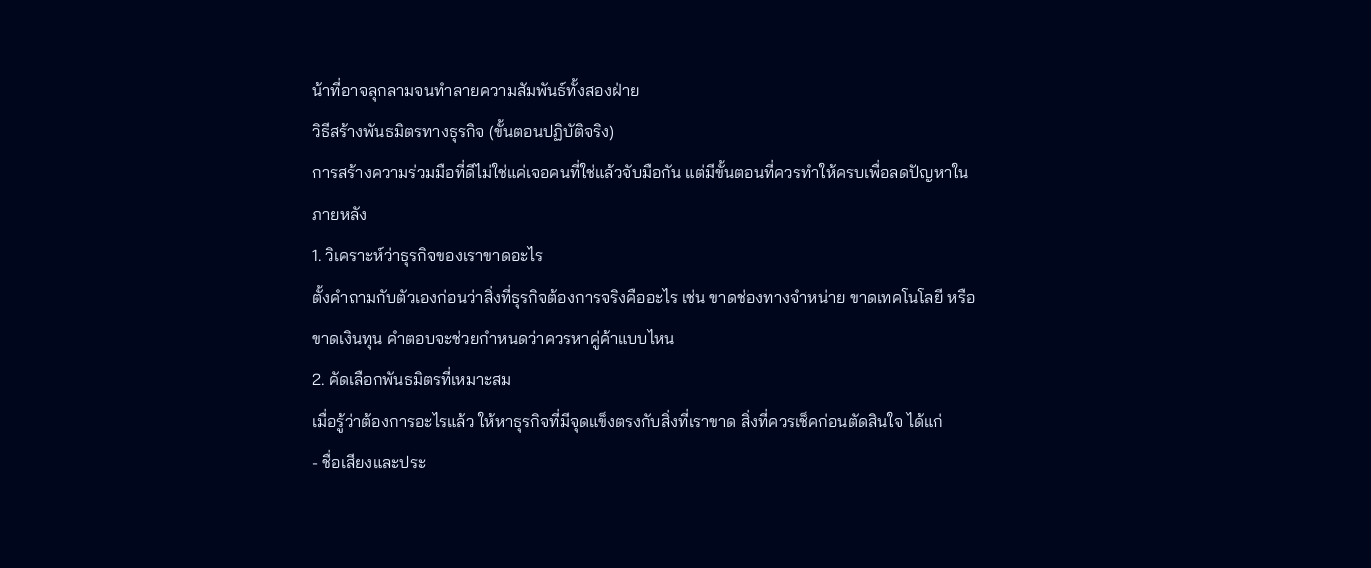น้าที่อาจลุกลามจนทำลายความสัมพันธ์ทั้งสองฝ่าย
วิธีสร้างพันธมิตรทางธุรกิจ (ขั้นตอนปฏิบัติจริง)
การสร้างความร่วมมือที่ดีไม่ใช่แค่เจอคนที่ใช่แล้วจับมือกัน แต่มีขั้นตอนที่ควรทำให้ครบเพื่อลดปัญหาในภายหลัง
1. วิเคราะห์ว่าธุรกิจของเราขาดอะไร
ตั้งคำถามกับตัวเองก่อนว่าสิ่งที่ธุรกิจต้องการจริงคืออะไร เช่น ขาดช่องทางจำหน่าย ขาดเทคโนโลยี หรือขาดเงินทุน คำตอบจะช่วยกำหนดว่าควรหาคู่ค้าแบบไหน
2. คัดเลือกพันธมิตรที่เหมาะสม
เมื่อรู้ว่าต้องการอะไรแล้ว ให้หาธุรกิจที่มีจุดแข็งตรงกับสิ่งที่เราขาด สิ่งที่ควรเช็คก่อนตัดสินใจ ได้แก่
- ชื่อเสียงและประ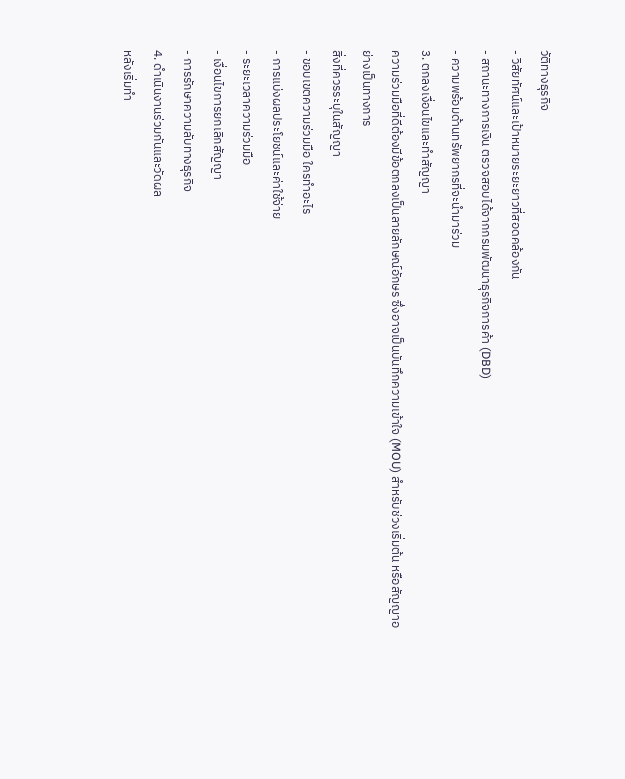วัติทางธุรกิจ
- วิสัยทัศน์และเป้าหมายระยะยาวที่สอดคล้องกัน
- สถานะทางการเงิน ตรวจสอบได้จากกรมพัฒนาธุรกิจการค้า (DBD)
- ความพร้อมด้านทรัพยากรที่จะนำมาร่วม
3. ตกลงเงื่อนไขและทำสัญญา
ความร่วมมือที่ดีต้องมีข้อตกลงเป็นลายลักษณ์อักษร ซึ่งอาจเป็นบันทึกความเข้าใจ (MOU) สำหรับช่วงเริ่มต้น หรือสัญญาอย่างเป็นทางการ
สิ่งที่ควรระบุในสัญญา
- ขอบเขตความร่วมมือ ใครทำอะไร
- การแบ่งผลประโยชน์และค่าใช้จ่าย
- ระยะเวลาความร่วมมือ
- เงื่อนไขการยกเลิกสัญญา
- การรักษาความลับทางธุรกิจ
4. ดำเนินงานร่วมกันและวัดผล
หลังเริ่มทำ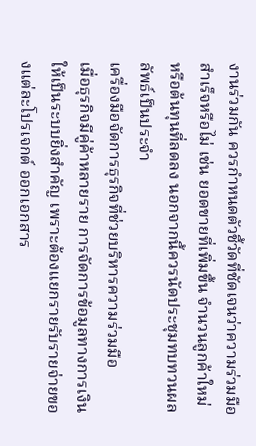งานร่วมกัน ควรกำหนดตัวชี้วัดที่ชัดเจนว่าความร่วมมือสำเร็จหรือไม่ เช่น ยอดขายที่เพิ่มขึ้น จำนวนลูกค้าใหม่ หรือต้นทุนที่ลดลง นอกจากนี้ควรนัดประชุมทบทวนผลลัพธ์เป็นประจำ
เครื่องมือจัดการธุรกิจที่ช่วยบริหารความร่วมมือ
เมื่อธุรกิจมีคู่ค้าหลายราย การจัดการข้อมูลทางการเงินให้เป็นระบบยิ่งสำคัญ เพราะต้องแยกรายรับรายจ่ายของแต่ละโปรเจกต์ ออกเอกสาร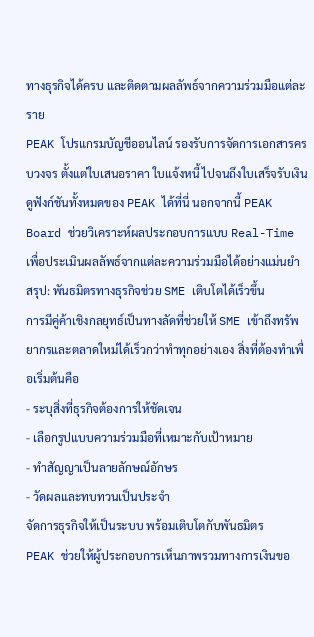ทางธุรกิจได้ครบ และติดตามผลลัพธ์จากความร่วมมือแต่ละราย
PEAK โปรแกรมบัญชีออนไลน์ รองรับการจัดการเอกสารครบวงจร ตั้งแต่ใบเสนอราคา ใบแจ้งหนี้ ไปจนถึงใบเสร็จรับเงิน ดูฟังก์ชันทั้งหมดของ PEAK ได้ที่นี่ นอกจากนี้ PEAK Board ช่วยวิเคราะห์ผลประกอบการแบบ Real-Time เพื่อประเมินผลลัพธ์จากแต่ละความร่วมมือได้อย่างแม่นยำ
สรุป: พันธมิตรทางธุรกิจช่วย SME เติบโตได้เร็วขึ้น
การมีคู่ค้าเชิงกลยุทธ์เป็นทางลัดที่ช่วยให้ SME เข้าถึงทรัพยากรและตลาดใหม่ได้เร็วกว่าทำทุกอย่างเอง สิ่งที่ต้องทำเพื่อเริ่มต้นคือ
- ระบุสิ่งที่ธุรกิจต้องการให้ชัดเจน
- เลือกรูปแบบความร่วมมือที่เหมาะกับเป้าหมาย
- ทำสัญญาเป็นลายลักษณ์อักษร
- วัดผลและทบทวนเป็นประจำ
จัดการธุรกิจให้เป็นระบบ พร้อมเติบโตกับพันธมิตร
PEAK ช่วยให้ผู้ประกอบการเห็นภาพรวมทางการเงินขอ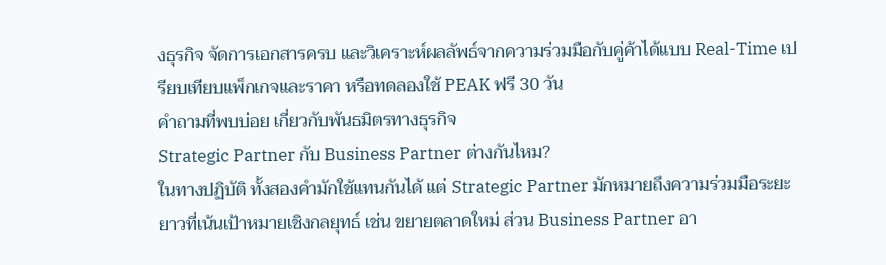งธุรกิจ จัดการเอกสารครบ และวิเคราะห์ผลลัพธ์จากความร่วมมือกับคู่ค้าได้แบบ Real-Time เปรียบเทียบแพ็กเกจและราคา หรือทดลองใช้ PEAK ฟรี 30 วัน
คำถามที่พบบ่อย เกี่ยวกับพันธมิตรทางธุรกิจ
Strategic Partner กับ Business Partner ต่างกันไหม?
ในทางปฏิบัติ ทั้งสองคำมักใช้แทนกันได้ แต่ Strategic Partner มักหมายถึงความร่วมมือระยะยาวที่เน้นเป้าหมายเชิงกลยุทธ์ เช่น ขยายตลาดใหม่ ส่วน Business Partner อา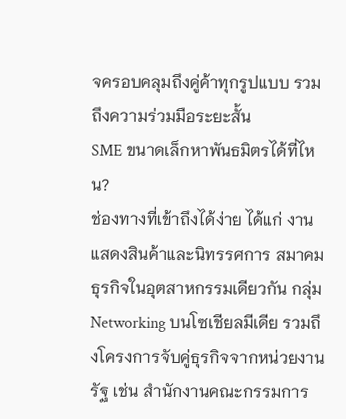จครอบคลุมถึงคู่ค้าทุกรูปแบบ รวมถึงความร่วมมือระยะสั้น
SME ขนาดเล็กหาพันธมิตรได้ที่ไหน?
ช่องทางที่เข้าถึงได้ง่าย ได้แก่ งานแสดงสินค้าและนิทรรศการ สมาคมธุรกิจในอุตสาหกรรมเดียวกัน กลุ่ม Networking บนโซเชียลมีเดีย รวมถึงโครงการจับคู่ธุรกิจจากหน่วยงานรัฐ เช่น สำนักงานคณะกรรมการ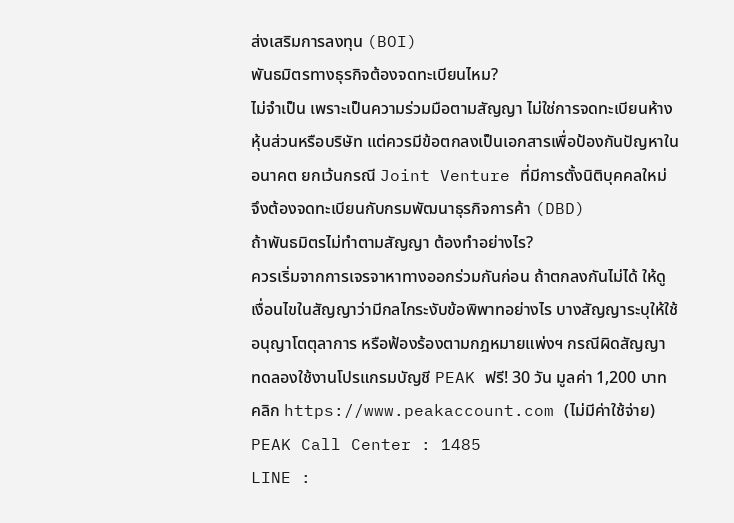ส่งเสริมการลงทุน (BOI)
พันธมิตรทางธุรกิจต้องจดทะเบียนไหม?
ไม่จำเป็น เพราะเป็นความร่วมมือตามสัญญา ไม่ใช่การจดทะเบียนห้างหุ้นส่วนหรือบริษัท แต่ควรมีข้อตกลงเป็นเอกสารเพื่อป้องกันปัญหาในอนาคต ยกเว้นกรณี Joint Venture ที่มีการตั้งนิติบุคคลใหม่ จึงต้องจดทะเบียนกับกรมพัฒนาธุรกิจการค้า (DBD)
ถ้าพันธมิตรไม่ทำตามสัญญา ต้องทำอย่างไร?
ควรเริ่มจากการเจรจาหาทางออกร่วมกันก่อน ถ้าตกลงกันไม่ได้ ให้ดูเงื่อนไขในสัญญาว่ามีกลไกระงับข้อพิพาทอย่างไร บางสัญญาระบุให้ใช้อนุญาโตตุลาการ หรือฟ้องร้องตามกฎหมายแพ่งฯ กรณีผิดสัญญา
ทดลองใช้งานโปรแกรมบัญชี PEAK ฟรี! 30 วัน มูลค่า 1,200 บาท
คลิก https://www.peakaccount.com (ไม่มีค่าใช้จ่าย)
PEAK Call Center : 1485
LINE :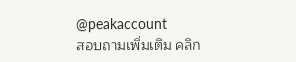@peakaccount
สอบถามเพิ่มเติม คลิก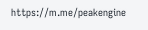https://m.me/peakengine